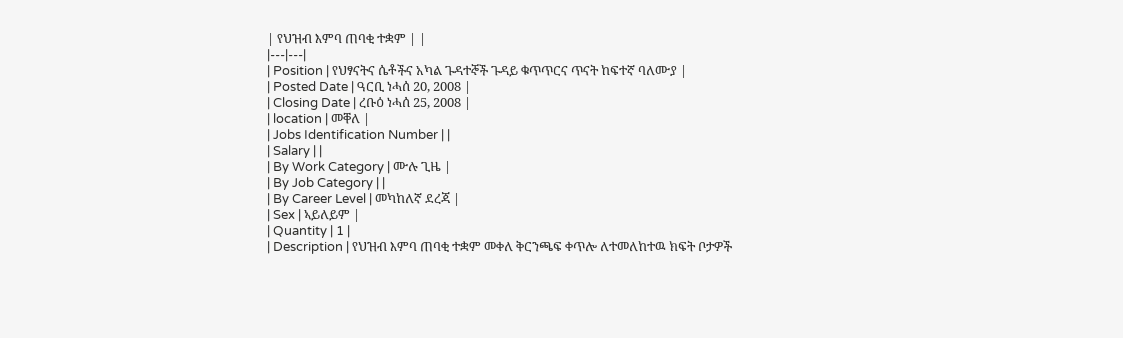| የህዝብ እምባ ጠባቂ ተቋም | |
|---|---|
| Position | የህፃናትና ሴቶችና አካል ጉዳተኞች ጉዳይ ቁጥጥርና ጥናት ከፍተኛ ባለሙያ |
| Posted Date | ዓርቢ ነሓሰ 20, 2008 |
| Closing Date | ረቡዕ ነሓሰ 25, 2008 |
| location | መቐለ |
| Jobs Identification Number | |
| Salary | |
| By Work Category | ሙሉ ጊዜ |
| By Job Category | |
| By Career Level | መካከለኛ ደረጃ |
| Sex | ኣይለይም |
| Quantity | 1 |
| Description | የህዝብ እምባ ጠባቂ ተቋም መቀለ ቅርንጫፍ ቀጥሎ ለተመለከተዉ ክፍት ቦታዎች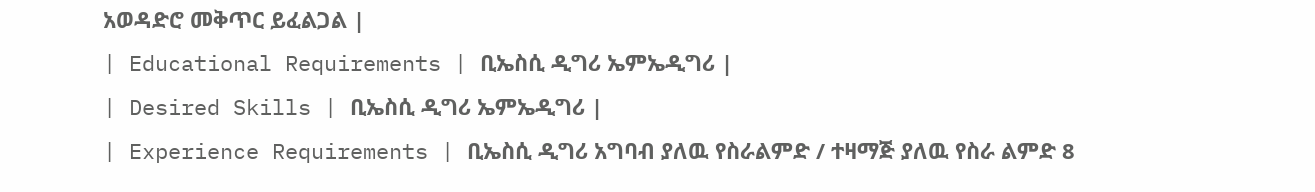አወዳድሮ መቅጥር ይፈልጋል |
| Educational Requirements | ቢኤስሲ ዲግሪ ኤምኤዲግሪ |
| Desired Skills | ቢኤስሲ ዲግሪ ኤምኤዲግሪ |
| Experience Requirements | ቢኤስሲ ዲግሪ አግባብ ያለዉ የስራልምድ / ተዛማጅ ያለዉ የስራ ልምድ 8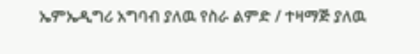ኤምኤዲግሪ አግባብ ያለዉ የስራ ልምድ / ተዛማጅ ያለዉ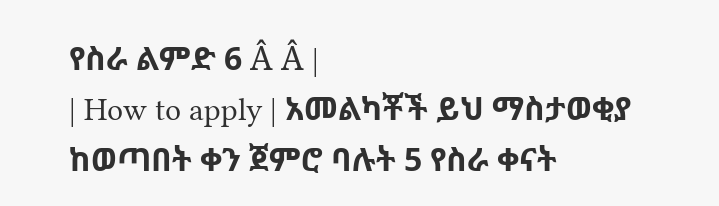የስራ ልምድ 6 Â Â |
| How to apply | አመልካቾች ይህ ማስታወቂያ ከወጣበት ቀን ጀምሮ ባሉት 5 የስራ ቀናት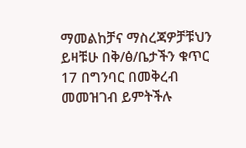ማመልከቻና ማስረጃዎቻቹህን ይዛቹሁ በቅ/ፅ/ቤታችን ቁጥር 17 በግንባር በመቅረብ መመዝገብ ይምትችሉ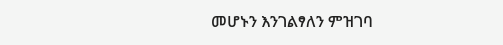መሆኑን እንገልፃለን ምዝገባ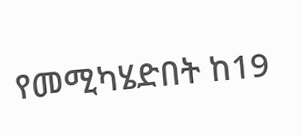የመሚካሄድበት ከ19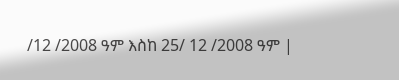/12 /2008 ዓም እስከ 25/ 12 /2008 ዓም |